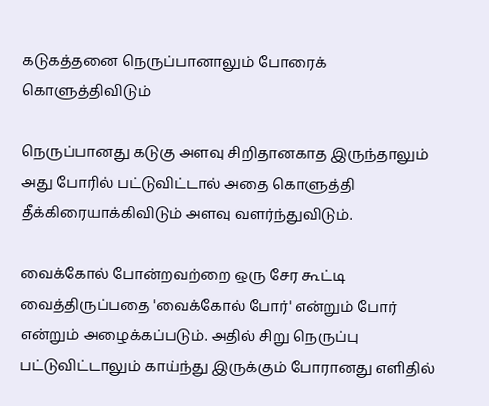கடுகத்தனை நெருப்பானாலும் போரைக் கொளுத்திவிடும்

நெருப்பானது கடுகு அளவு சிறிதானகாத இருந்தாலும் அது போரில் பட்டுவிட்டால் அதை கொளுத்தி தீக்கிரையாக்கிவிடும் அளவு வளர்ந்துவிடும்.

வைக்கோல் போன்றவற்றை ஒரு சேர கூட்டி வைத்திருப்பதை 'வைக்கோல் போர்' என்றும் போர் என்றும் அழைக்கப்படும். அதில் சிறு நெருப்பு பட்டுவிட்டாலும் காய்ந்து இருக்கும் போரானது எளிதில்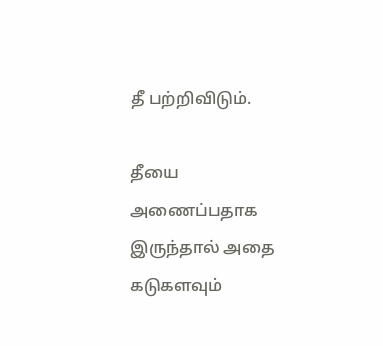தீ பற்றிவிடும்.

தீயை அணைப்பதாக இருந்தால் அதை கடுகளவும்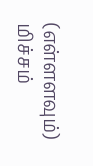(எள்ளளவும்) மிச்சம்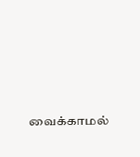வைக்காமல்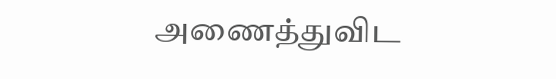அணைத்துவிட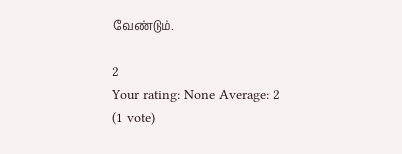வேண்டும்.

2
Your rating: None Average: 2 (1 vote)